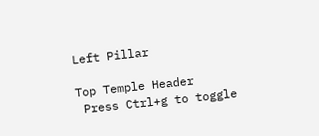Left Pillar

Top Temple Header
 Press Ctrl+g to toggle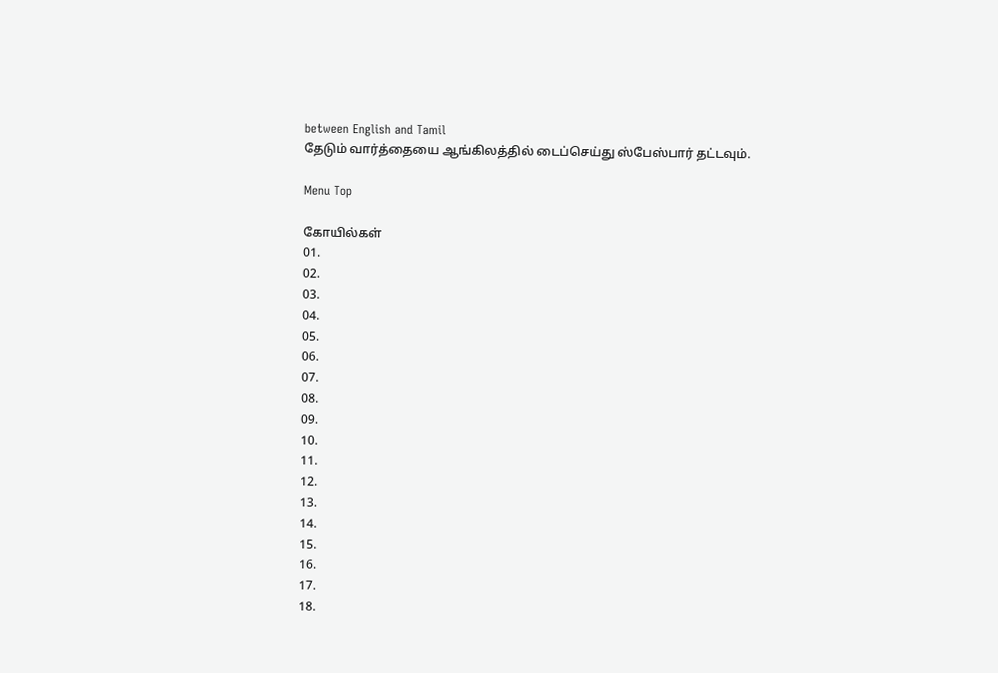between English and Tamil
தேடும் வார்த்தையை ஆங்கிலத்தில் டைப்செய்து ஸ்பேஸ்பார் தட்டவும்.

Menu Top

கோயில்கள்
01.
02.
03.
04.
05.
06.
07.
08.
09.
10.
11.
12.
13.
14.
15.
16.
17.
18.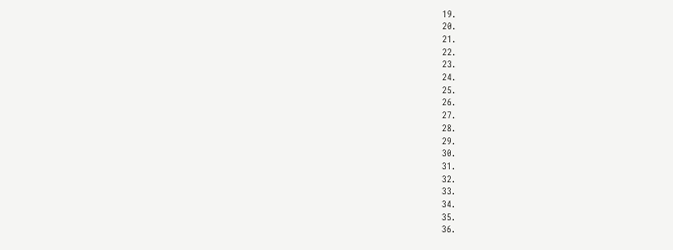19.
20.
21.
22.
23.
24.
25.
26.
27.
28.
29.
30.
31.
32.
33.
34.
35.
36.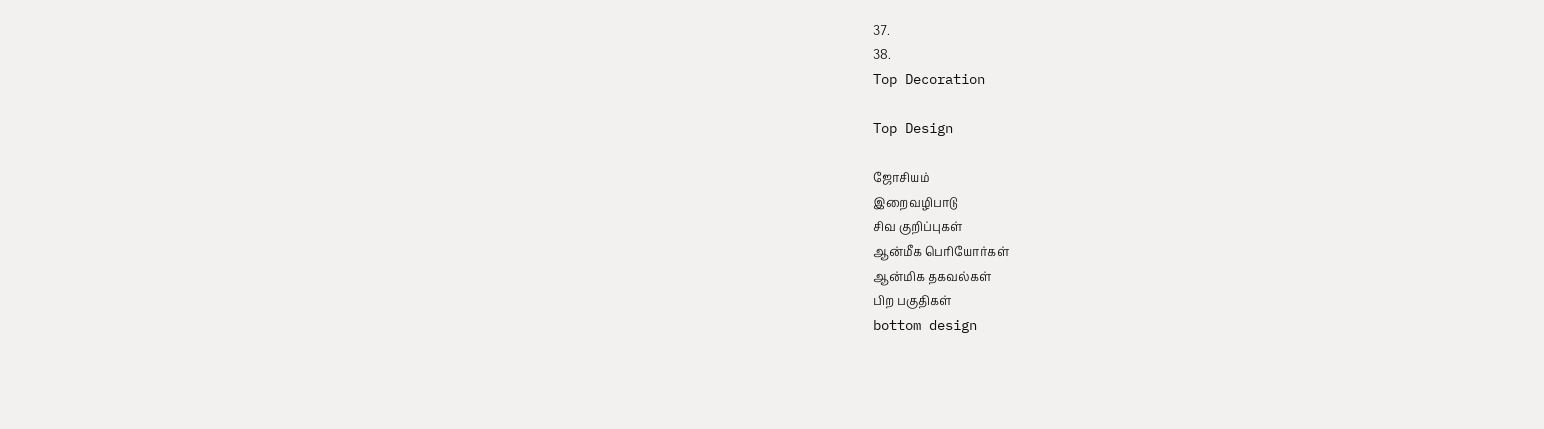37.
38.
Top Decoration

Top Design

ஜோசியம்
இறைவழிபாடு
சிவ குறிப்புகள்
ஆன்மீக பெரியோர்கள்
ஆன்மிக தகவல்கள்
பிற பகுதிகள்
bottom design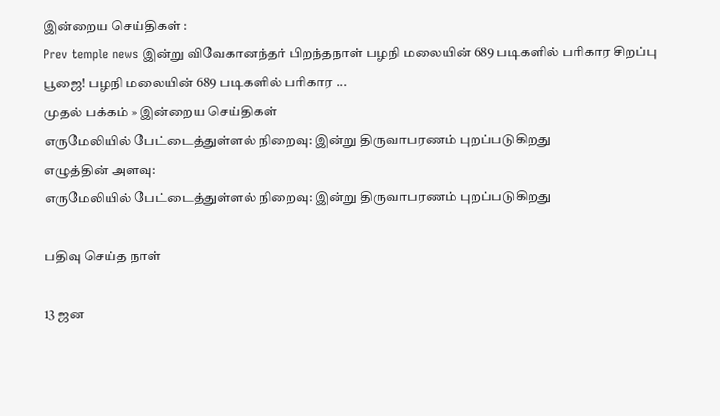இன்றைய செய்திகள் :
Prev temple news இன்று விவேகானந்தர் பிறந்தநாள் பழநி மலையின் 689 படிகளில் பரிகார சிறப்பு பூஜை! பழநி மலையின் 689 படிகளில் பரிகார ...
முதல் பக்கம் » இன்றைய செய்திகள்
எருமேலியில் பேட்டைத்துள்ளல் நிறைவு: இன்று திருவாபரணம் புறப்படுகிறது
எழுத்தின் அளவு:
எருமேலியில் பேட்டைத்துள்ளல் நிறைவு: இன்று திருவாபரணம் புறப்படுகிறது

பதிவு செய்த நாள்

13 ஜன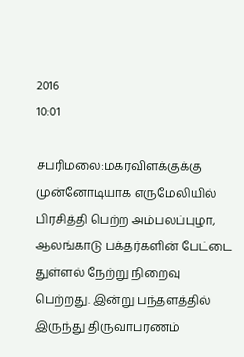2016
10:01

சபரிமலை:மகரவிளக்குக்கு முன்னோடியாக எருமேலியில் பிரசித்தி பெற்ற அம்பலப்புழா, ஆலங்காடு பக்தர்களின் பேட்டை துள்ளல் நேற்று நிறைவு பெற்றது. இன்று பந்தளத்தில் இருந்து திருவாபரணம்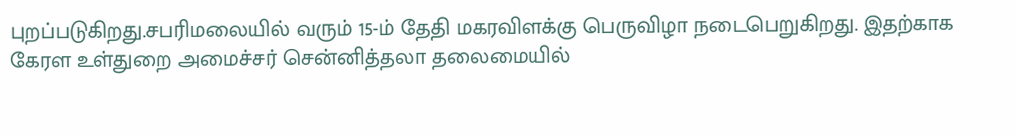புறப்படுகிறது.சபரிமலையில் வரும் 15-ம் தேதி மகரவிளக்கு பெருவிழா நடைபெறுகிறது. இதற்காக கேரள உள்துறை அமைச்சர் சென்னித்தலா தலைமையில்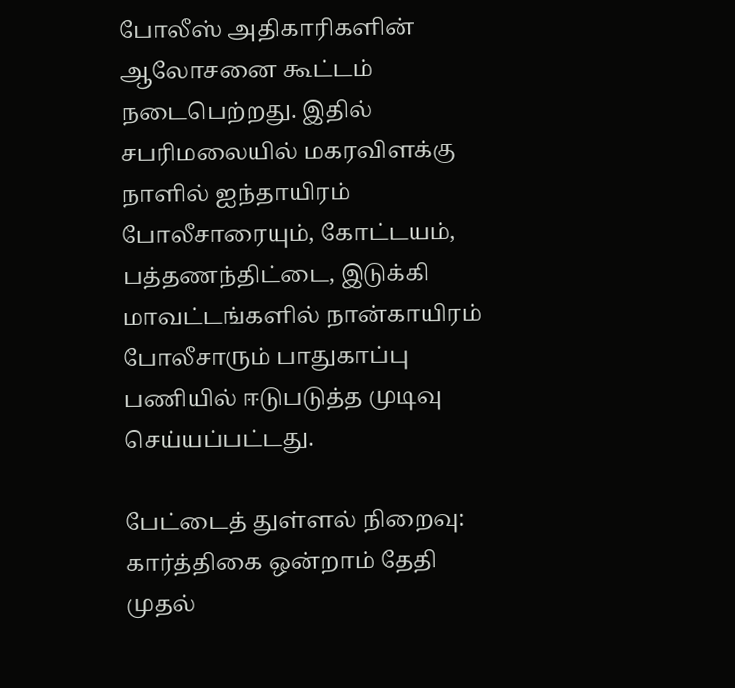போலீஸ் அதிகாரிகளின் ஆலோசனை கூட்டம் நடைபெற்றது. இதில் சபரிமலையில் மகரவிளக்கு நாளில் ஐந்தாயிரம் போலீசாரையும், கோட்டயம், பத்தணந்திட்டை, இடுக்கி மாவட்டங்களில் நான்காயிரம் போலீசாரும் பாதுகாப்பு பணியில் ஈடுபடுத்த முடிவு செய்யப்பட்டது.

பேட்டைத் துள்ளல் நிறைவு: கார்த்திகை ஒன்றாம் தேதி முதல்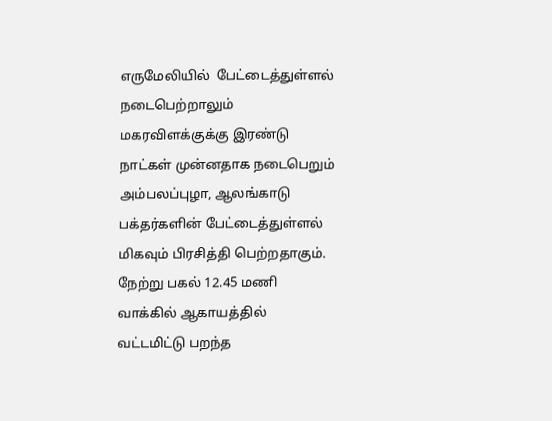எருமேலியில்  பேட்டைத்துள்ளல் நடைபெற்றாலும் மகரவிளக்குக்கு இரண்டு நாட்கள் முன்னதாக நடைபெறும் அம்பலப்புழா, ஆலங்காடு பக்தர்களின் பேட்டைத்துள்ளல் மிகவும் பிரசித்தி பெற்றதாகும். நேற்று பகல் 12.45 மணி வாக்கில் ஆகாயத்தில் வட்டமிட்டு பறந்த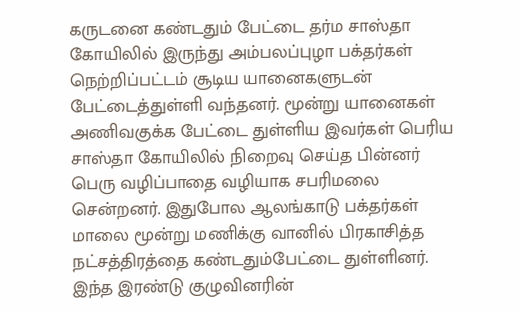கருடனை கண்டதும் பேட்டை தர்ம சாஸ்தா கோயிலில் இருந்து அம்பலப்புழா பக்தர்கள் நெற்றிப்பட்டம் சூடிய யானைகளுடன் பேட்டைத்துள்ளி வந்தனர். மூன்று யானைகள் அணிவகுக்க பேட்டை துள்ளிய இவர்கள் பெரிய சாஸ்தா கோயிலில் நிறைவு செய்த பின்னர் பெரு வழிப்பாதை வழியாக சபரிமலை சென்றனர். இதுபோல ஆலங்காடு பக்தர்கள் மாலை மூன்று மணிக்கு வானில் பிரகாசித்த நட்சத்திரத்தை கண்டதும்பேட்டை துள்ளினர். இந்த இரண்டு குழுவினரின்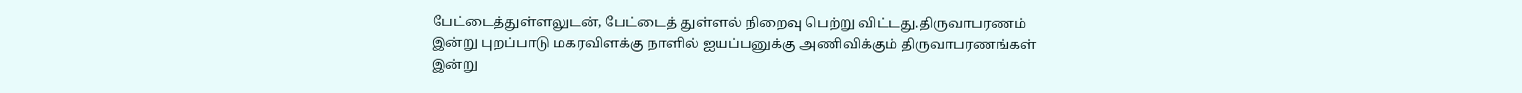பேட்டைத்துள்ளலுடன், பேட்டைத் துள்ளல் நிறைவு பெற்று விட்டது.திருவாபரணம் இன்று புறப்பாடு மகரவிளக்கு நாளில் ஐயப்பனுக்கு அணிவிக்கும் திருவாபரணங்கள் இன்று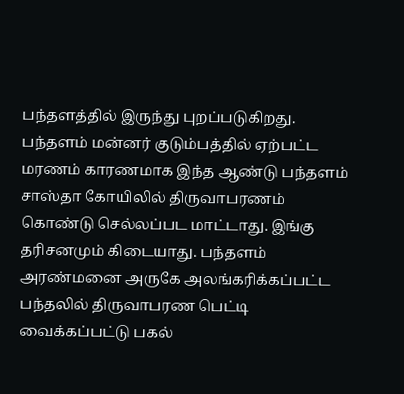பந்தளத்தில் இருந்து புறப்படுகிறது. பந்தளம் மன்னர் குடும்பத்தில் ஏற்பட்ட மரணம் காரணமாக இந்த ஆண்டு பந்தளம் சாஸ்தா கோயிலில் திருவாபரணம் கொண்டு செல்லப்பட மாட்டாது. இங்கு தரிசனமும் கிடையாது. பந்தளம் அரண்மனை அருகே அலங்கரிக்கப்பட்ட பந்தலில் திருவாபரண பெட்டி வைக்கப்பட்டு பகல்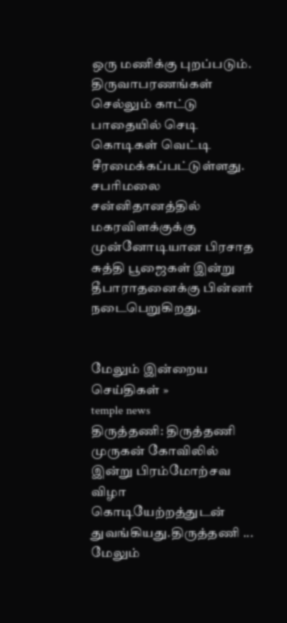ஒரு மணிக்கு புறப்படும். திருவாபரணங்கள்  செல்லும் காட்டு பாதையில் செடி கொடிகள் வெட்டி சீரமைக்கப்பட்டுள்ளது. சபரிமலை சன்னிதானத்தில் மகரவிளக்குக்கு முன்னோடியான பிரசாத சுத்தி பூஜைகள் இன்று தீபாராதனைக்கு பின்னர் நடைபெறுகிறது.


மேலும் இன்றைய செய்திகள் »
temple news
திருத்தணி: திருத்தணி முருகன் கோவிலில் இன்று பிரம்மோற்சவ விழா கொடியேற்றத்துடன் துவங்கியது.திருத்தணி ... மேலும்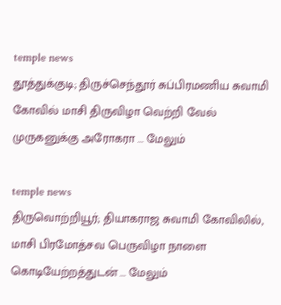temple news
தூத்துக்குடி; திருச்செந்தூர் சுப்பிரமணிய சுவாமி கோவில் மாசி திருவிழா வெற்றி வேல் முருகனுக்கு அரோகரா ... மேலும்

temple news
திருவொற்றியூர்; தியாகராஜ சுவாமி கோவிலில், மாசி பிரமோத்சவ பெருவிழா நாளை கொடியேற்றத்துடன் ... மேலும்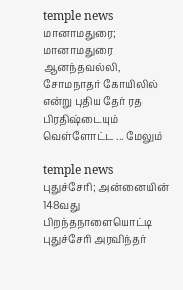temple news
மானாமதுரை; மானாமதுரை ஆனந்தவல்லி, சோமநாதர் கோயிலில் என்று புதிய தேர் ரத பிரதிஷ்டையும் வெள்ளோட்ட ... மேலும்

temple news
புதுச்சேரி; அன்னையின் 148வது பிறந்தநாளையொட்டி புதுச்சேரி அரவிந்தர்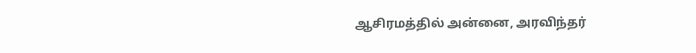ஆசிரமத்தில் அன்னை, அரவிந்தர்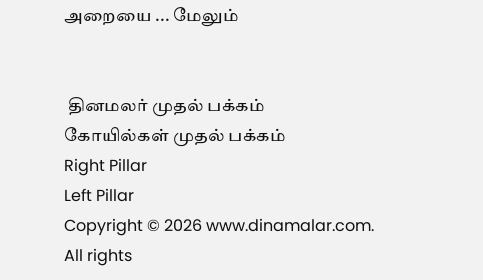அறையை ... மேலும்


 தினமலர் முதல் பக்கம்   கோயில்கள் முதல் பக்கம்
Right Pillar
Left Pillar
Copyright © 2026 www.dinamalar.com. All rights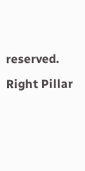reserved.
Right Pillar